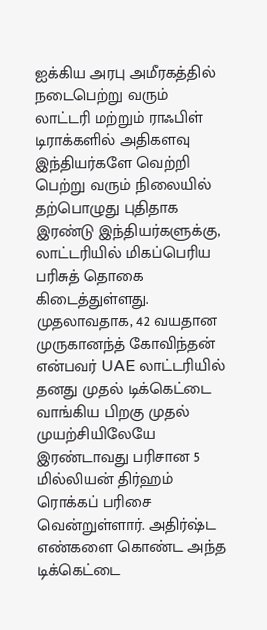ஐக்கிய அரபு அமீரகத்தில் நடைபெற்று வரும் லாட்டரி மற்றும் ராஃபிள் டிராக்களில் அதிகளவு இந்தியர்களே வெற்றி பெற்று வரும் நிலையில் தற்பொழுது புதிதாக இரண்டு இந்தியர்களுக்கு, லாட்டரியில் மிகப்பெரிய பரிசுத் தொகை கிடைத்துள்ளது.
முதலாவதாக, 42 வயதான முருகானந்த் கோவிந்தன் என்பவர் UAE லாட்டரியில் தனது முதல் டிக்கெட்டை வாங்கிய பிறகு முதல் முயற்சியிலேயே இரண்டாவது பரிசான 5 மில்லியன் திர்ஹம் ரொக்கப் பரிசை வென்றுள்ளார். அதிர்ஷ்ட எண்களை கொண்ட அந்த டிக்கெட்டை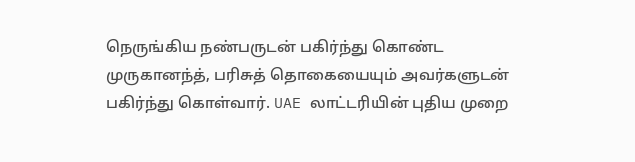நெருங்கிய நண்பருடன் பகிர்ந்து கொண்ட முருகானந்த், பரிசுத் தொகையையும் அவர்களுடன் பகிர்ந்து கொள்வார். UAE லாட்டரியின் புதிய முறை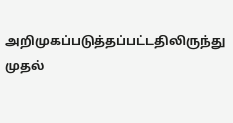அறிமுகப்படுத்தப்பட்டதிலிருந்து முதல்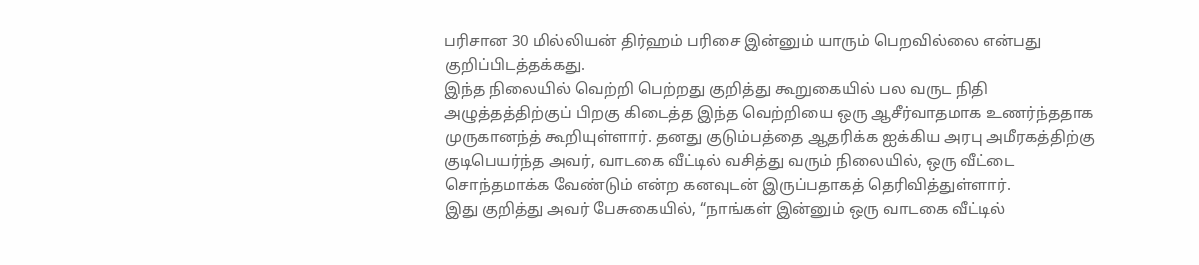பரிசான 30 மில்லியன் திர்ஹம் பரிசை இன்னும் யாரும் பெறவில்லை என்பது குறிப்பிடத்தக்கது.
இந்த நிலையில் வெற்றி பெற்றது குறித்து கூறுகையில் பல வருட நிதி அழுத்தத்திற்குப் பிறகு கிடைத்த இந்த வெற்றியை ஒரு ஆசீர்வாதமாக உணர்ந்ததாக முருகானந்த் கூறியுள்ளார். தனது குடும்பத்தை ஆதரிக்க ஐக்கிய அரபு அமீரகத்திற்கு குடிபெயர்ந்த அவர், வாடகை வீட்டில் வசித்து வரும் நிலையில், ஒரு வீட்டை சொந்தமாக்க வேண்டும் என்ற கனவுடன் இருப்பதாகத் தெரிவித்துள்ளார்.
இது குறித்து அவர் பேசுகையில், “நாங்கள் இன்னும் ஒரு வாடகை வீட்டில்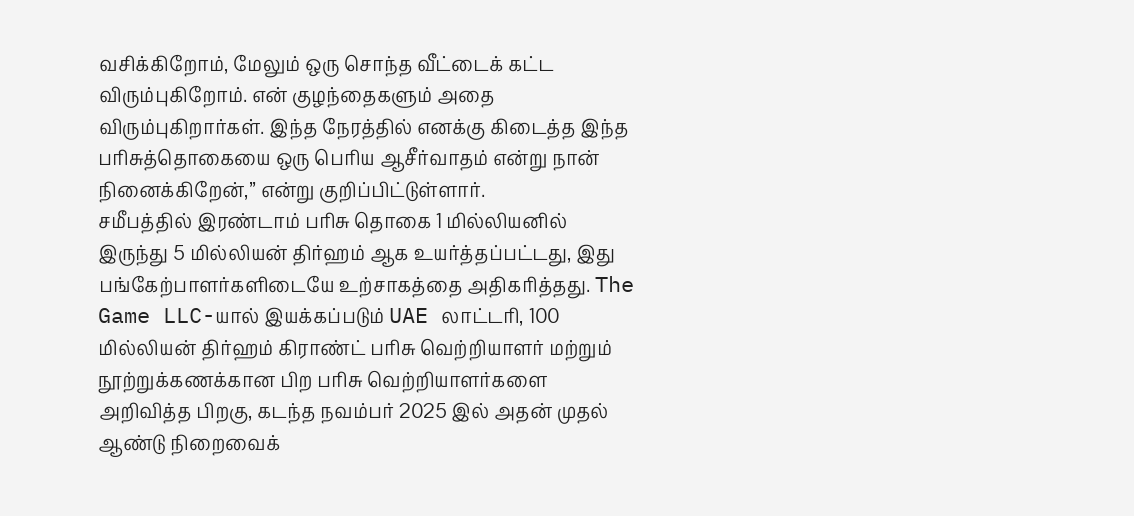வசிக்கிறோம், மேலும் ஒரு சொந்த வீட்டைக் கட்ட விரும்புகிறோம். என் குழந்தைகளும் அதை விரும்புகிறார்கள். இந்த நேரத்தில் எனக்கு கிடைத்த இந்த பரிசுத்தொகையை ஒரு பெரிய ஆசீர்வாதம் என்று நான் நினைக்கிறேன்,” என்று குறிப்பிட்டுள்ளார்.
சமீபத்தில் இரண்டாம் பரிசு தொகை 1 மில்லியனில் இருந்து 5 மில்லியன் திர்ஹம் ஆக உயர்த்தப்பட்டது, இது பங்கேற்பாளர்களிடையே உற்சாகத்தை அதிகரித்தது. The Game LLC-யால் இயக்கப்படும் UAE லாட்டரி, 100 மில்லியன் திர்ஹம் கிராண்ட் பரிசு வெற்றியாளர் மற்றும் நூற்றுக்கணக்கான பிற பரிசு வெற்றியாளர்களை அறிவித்த பிறகு, கடந்த நவம்பர் 2025 இல் அதன் முதல் ஆண்டு நிறைவைக்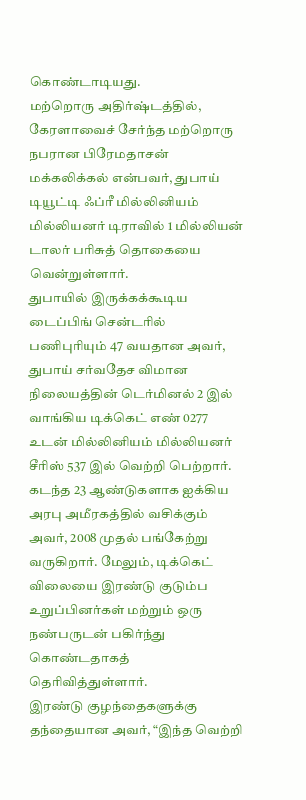கொண்டாடியது.
மற்றொரு அதிர்ஷ்டத்தில், கேரளாவைச் சேர்ந்த மற்றொரு நபரான பிரேமதாசன் மக்கலிக்கல் என்பவர், துபாய் டியூட்டி ஃப்ரீ மில்லினியம் மில்லியனர் டிராவில் 1 மில்லியன் டாலர் பரிசுத் தொகையை வென்றுள்ளார்.
துபாயில் இருக்கக்கூடிய டைப்பிங் சென்டரில் பணிபுரியும் 47 வயதான அவர், துபாய் சர்வதேச விமான நிலையத்தின் டெர்மினல் 2 இல் வாங்கிய டிக்கெட் எண் 0277 உடன் மில்லினியம் மில்லியனர் சீரிஸ் 537 இல் வெற்றி பெற்றார். கடந்த 23 ஆண்டுகளாக ஐக்கிய அரபு அமீரகத்தில் வசிக்கும் அவர், 2008 முதல் பங்கேற்று வருகிறார். மேலும், டிக்கெட் விலையை இரண்டு குடும்ப உறுப்பினர்கள் மற்றும் ஒரு நண்பருடன் பகிர்ந்து கொண்டதாகத் தெரிவித்துள்ளார்.
இரண்டு குழந்தைகளுக்கு தந்தையான அவர், “இந்த வெற்றி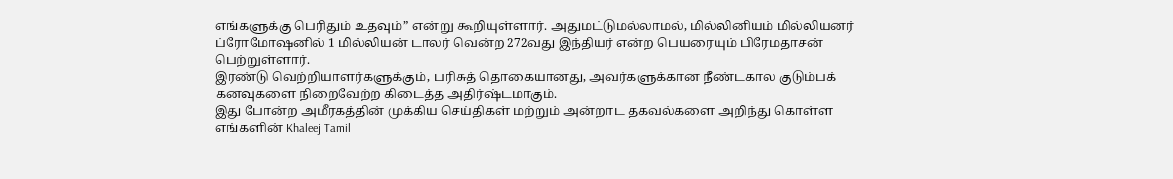எங்களுக்கு பெரிதும் உதவும்” என்று கூறியுள்ளார். அதுமட்டுமல்லாமல், மில்லினியம் மில்லியனர் ப்ரோமோஷனில் 1 மில்லியன் டாலர் வென்ற 272வது இந்தியர் என்ற பெயரையும் பிரேமதாசன் பெற்றுள்ளார்.
இரண்டு வெற்றியாளர்களுக்கும், பரிசுத் தொகையானது, அவர்களுக்கான நீண்டகால குடும்பக் கனவுகளை நிறைவேற்ற கிடைத்த அதிர்ஷ்டமாகும்.
இது போன்ற அமீரகத்தின் முக்கிய செய்திகள் மற்றும் அன்றாட தகவல்களை அறிந்து கொள்ள எங்களின் Khaleej Tamil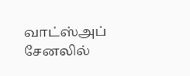வாட்ஸ்அப் சேனலில்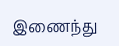இணைந்து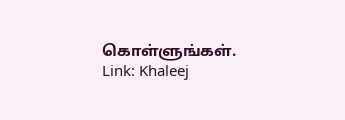கொள்ளுங்கள்.
Link: Khaleej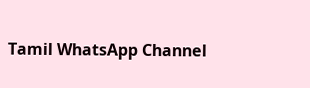Tamil WhatsApp Channel